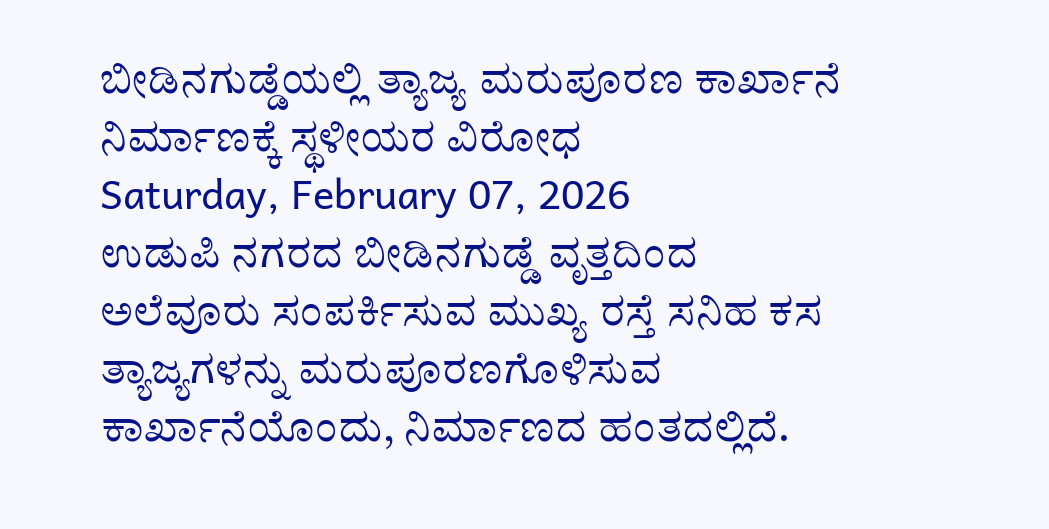ಬೀಡಿನಗುಡ್ಡೆಯಲ್ಲಿ ತ್ಯಾಜ್ಯ ಮರುಪೂರಣ ಕಾರ್ಖಾನೆ ನಿರ್ಮಾಣಕ್ಕೆ ಸ್ಥಳೀಯರ ವಿರೋಧ
Saturday, February 07, 2026
ಉಡುಪಿ ನಗರದ ಬೀಡಿನಗುಡ್ಡೆ ವೃತ್ತದಿಂದ ಅಲೆವೂರು ಸಂಪರ್ಕಿಸುವ ಮುಖ್ಯ ರಸ್ತೆ ಸನಿಹ ಕಸ ತ್ಯಾಜ್ಯಗಳನ್ನು ಮರುಪೂರಣಗೊಳಿಸುವ ಕಾರ್ಖಾನೆಯೊಂದು, ನಿರ್ಮಾಣದ ಹಂತದಲ್ಲಿದೆ.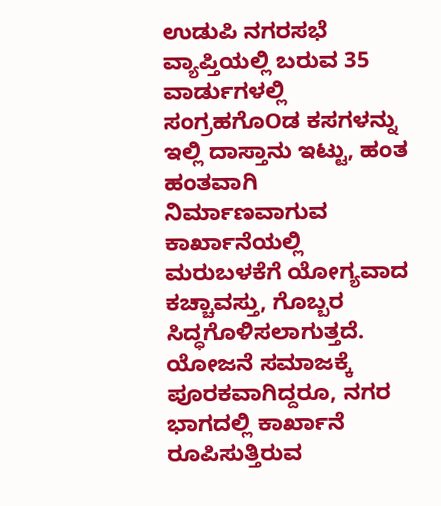ಉಡುಪಿ ನಗರಸಭೆ ವ್ಯಾಪ್ತಿಯಲ್ಲಿ ಬರುವ 35 ವಾರ್ಡುಗಳಲ್ಲಿ ಸಂಗ್ರಹಗೊOಡ ಕಸಗಳನ್ನು ಇಲ್ಲಿ ದಾಸ್ತಾನು ಇಟ್ಟು, ಹಂತ ಹಂತವಾಗಿ ನಿರ್ಮಾಣವಾಗುವ ಕಾರ್ಖಾನೆಯಲ್ಲಿ ಮರುಬಳಕೆಗೆ ಯೋಗ್ಯವಾದ ಕಚ್ಚಾವಸ್ತು, ಗೊಬ್ಬರ ಸಿದ್ಧಗೊಳಿಸಲಾಗುತ್ತದೆ.
ಯೋಜನೆ ಸಮಾಜಕ್ಕೆ ಪೂರಕವಾಗಿದ್ದರೂ, ನಗರ ಭಾಗದಲ್ಲಿ ಕಾರ್ಖಾನೆ ರೂಪಿಸುತ್ತಿರುವ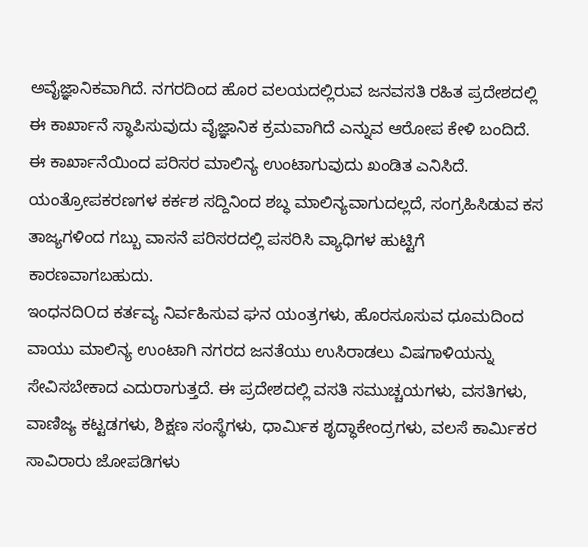ಅವೈಜ್ಞಾನಿಕವಾಗಿದೆ. ನಗರದಿಂದ ಹೊರ ವಲಯದಲ್ಲಿರುವ ಜನವಸತಿ ರಹಿತ ಪ್ರದೇಶದಲ್ಲಿ ಈ ಕಾರ್ಖಾನೆ ಸ್ಥಾಪಿಸುವುದು ವೈಜ್ಞಾನಿಕ ಕ್ರಮವಾಗಿದೆ ಎನ್ನುವ ಆರೋಪ ಕೇಳಿ ಬಂದಿದೆ. ಈ ಕಾರ್ಖಾನೆಯಿಂದ ಪರಿಸರ ಮಾಲಿನ್ಯ ಉಂಟಾಗುವುದು ಖಂಡಿತ ಎನಿಸಿದೆ. ಯಂತ್ರೋಪಕರಣಗಳ ಕರ್ಕಶ ಸದ್ದಿನಿಂದ ಶಬ್ಧ ಮಾಲಿನ್ಯವಾಗುದಲ್ಲದೆ, ಸಂಗ್ರಹಿಸಿಡುವ ಕಸ ತಾಜ್ಯಗಳಿಂದ ಗಬ್ಬು ವಾಸನೆ ಪರಿಸರದಲ್ಲಿ ಪಸರಿಸಿ ವ್ಯಾಧಿಗಳ ಹುಟ್ಟಿಗೆ ಕಾರಣವಾಗಬಹುದು.
ಇಂಧನದಿOದ ಕರ್ತವ್ಯ ನಿರ್ವಹಿಸುವ ಘನ ಯಂತ್ರಗಳು, ಹೊರಸೂಸುವ ಧೂಮದಿಂದ ವಾಯು ಮಾಲಿನ್ಯ ಉಂಟಾಗಿ ನಗರದ ಜನತೆಯು ಉಸಿರಾಡಲು ವಿಷಗಾಳಿಯನ್ನು ಸೇವಿಸಬೇಕಾದ ಎದುರಾಗುತ್ತದೆ. ಈ ಪ್ರದೇಶದಲ್ಲಿ ವಸತಿ ಸಮುಚ್ಚಯಗಳು, ವಸತಿಗಳು, ವಾಣಿಜ್ಯ ಕಟ್ಟಡಗಳು, ಶಿಕ್ಷಣ ಸಂಸ್ಥೆಗಳು, ಧಾರ್ಮಿಕ ಶೃದ್ಧಾಕೇಂದ್ರಗಳು, ವಲಸೆ ಕಾರ್ಮಿಕರ ಸಾವಿರಾರು ಜೋಪಡಿಗಳು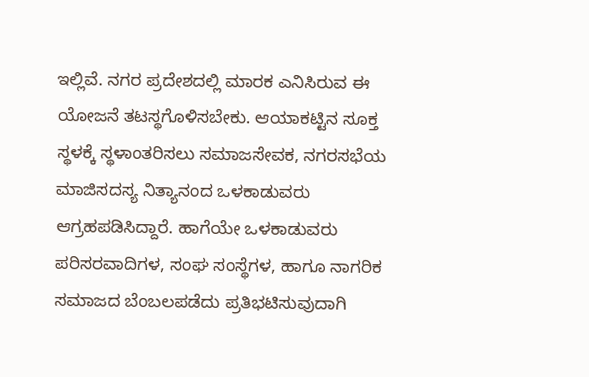ಇಲ್ಲಿವೆ. ನಗರ ಪ್ರದೇಶದಲ್ಲಿ ಮಾರಕ ಎನಿಸಿರುವ ಈ ಯೋಜನೆ ತಟಸ್ಥಗೊಳಿಸಬೇಕು. ಆಯಾಕಟ್ಟಿನ ಸೂಕ್ತ ಸ್ಥಳಕ್ಕೆ ಸ್ಥಳಾಂತರಿಸಲು ಸಮಾಜಸೇವಕ, ನಗರಸಭೆಯ ಮಾಜಿಸದಸ್ಯ ನಿತ್ಯಾನಂದ ಒಳಕಾಡುವರು ಆಗ್ರಹಪಡಿಸಿದ್ದಾರೆ. ಹಾಗೆಯೇ ಒಳಕಾಡುವರು ಪರಿಸರವಾದಿಗಳ, ಸಂಘ ಸಂಸ್ಥೆಗಳ, ಹಾಗೂ ನಾಗರಿಕ ಸಮಾಜದ ಬೆಂಬಲಪಡೆದು ಪ್ರತಿಭಟಿಸುವುದಾಗಿ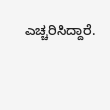ಎಚ್ಚರಿಸಿದ್ದಾರೆ.